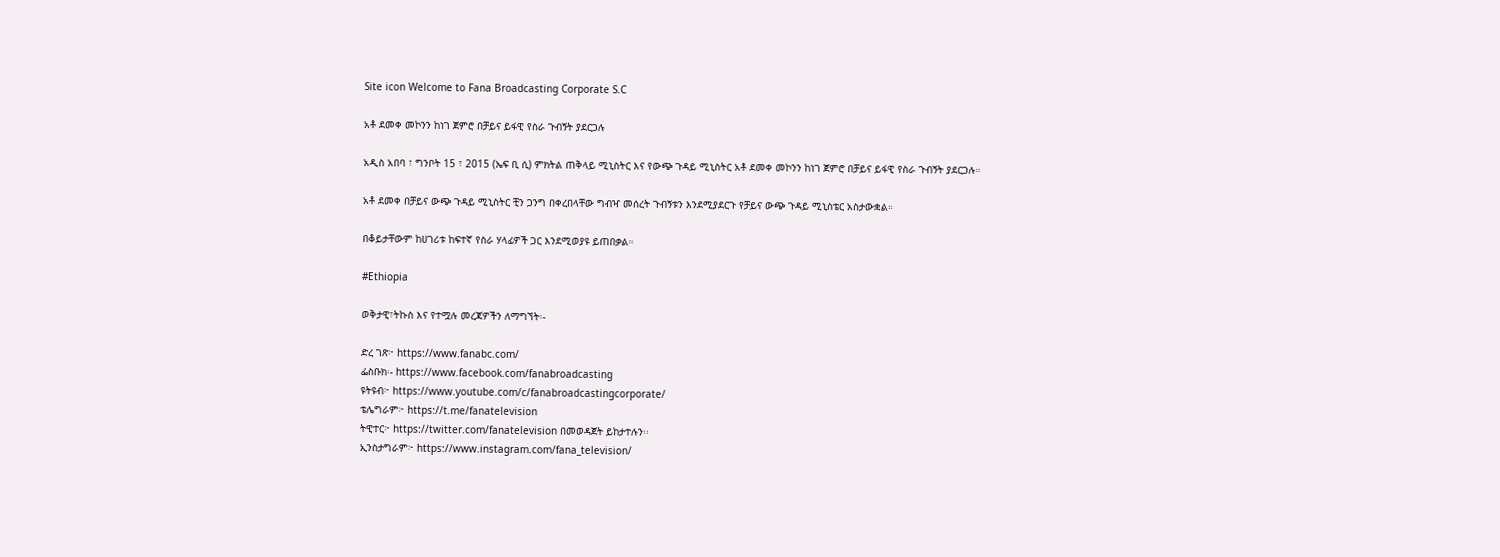Site icon Welcome to Fana Broadcasting Corporate S.C

አቶ ደመቀ መኮንን ከነገ ጀምሮ በቻይና ይፋዊ የስራ ጉብኝት ያደርጋሉ

አዲስ አበባ ፣ ግንቦት 15 ፣ 2015 (ኤፍ ቢ ሲ) ምክትል ጠቅላይ ሚኒስትር እና የውጭ ጉዳይ ሚኒስትር አቶ ደመቀ መኮንን ከነገ ጀምሮ በቻይና ይፋዊ የስራ ጉብኝት ያደርጋሉ።

አቶ ደመቀ በቻይና ውጭ ጉዳይ ሚኒስትር ቺን ጋንግ በቀረበላቸው ግብዣ መሰረት ጉብኝቱን እንደሚያደርጉ የቻይና ውጭ ጉዳይ ሚኒስቴር አስታውቋል።

በቆይታቸውም ከሀገሪቱ ከፍተኛ የስራ ሃላፊዎች ጋር እንደሚወያዩ ይጠበቃል።

#Ethiopia

ወቅታዊ፣ትኩስ እና የተሟሉ መረጃዎችን ለማግኘት፡-

ድረ ገጽ፦ https://www.fanabc.com/
ፌስቡክ፡- https://www.facebook.com/fanabroadcasting
ዩትዩብ፦ https://www.youtube.com/c/fanabroadcastingcorporate/
ቴሌግራም፦ https://t.me/fanatelevision
ትዊተር፦ https://twitter.com/fanatelevision በመወዳጀት ይከታተሉን፡፡
ኢንስታግራም፦ https://www.instagram.com/fana_television/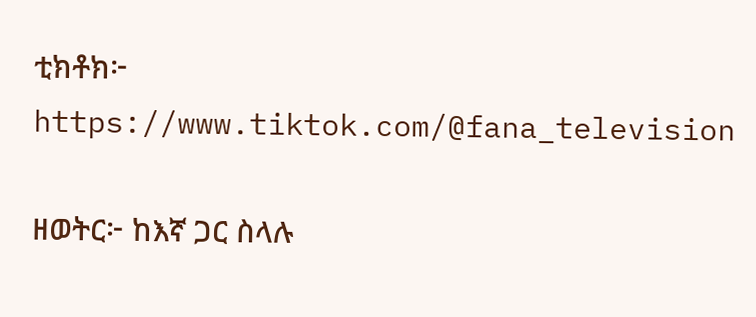ቲክቶክ፦ https://www.tiktok.com/@fana_television

ዘወትር፦ ከእኛ ጋር ስላሉ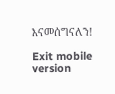እናመሰግናለን!

Exit mobile version